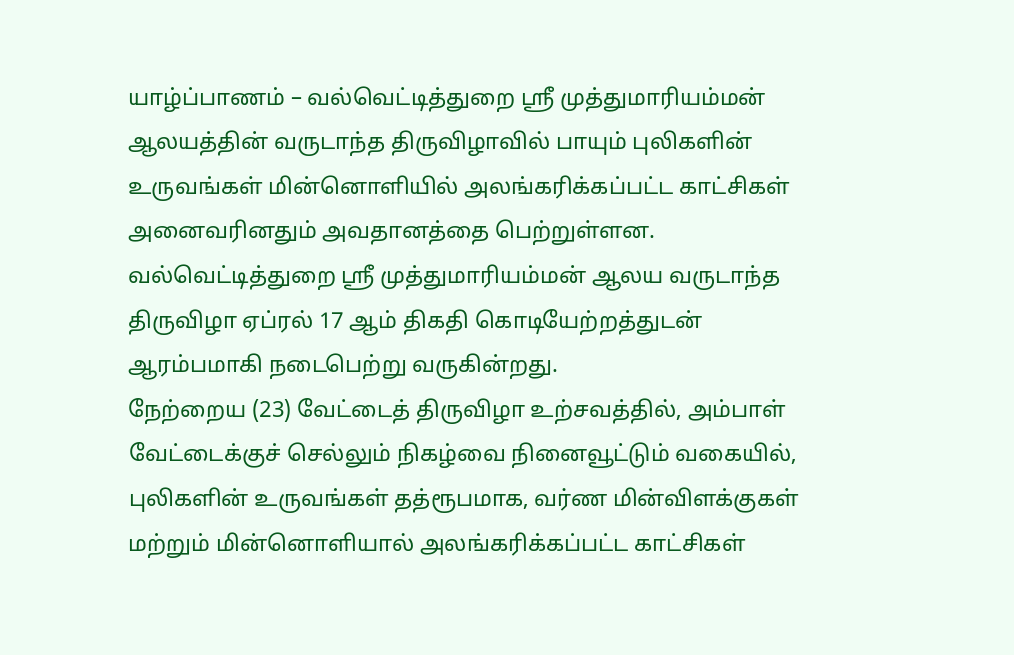யாழ்ப்பாணம் – வல்வெட்டித்துறை ஸ்ரீ முத்துமாரியம்மன் ஆலயத்தின் வருடாந்த திருவிழாவில் பாயும் புலிகளின் உருவங்கள் மின்னொளியில் அலங்கரிக்கப்பட்ட காட்சிகள் அனைவரினதும் அவதானத்தை பெற்றுள்ளன.
வல்வெட்டித்துறை ஸ்ரீ முத்துமாரியம்மன் ஆலய வருடாந்த திருவிழா ஏப்ரல் 17 ஆம் திகதி கொடியேற்றத்துடன் ஆரம்பமாகி நடைபெற்று வருகின்றது.
நேற்றைய (23) வேட்டைத் திருவிழா உற்சவத்தில், அம்பாள் வேட்டைக்குச் செல்லும் நிகழ்வை நினைவூட்டும் வகையில், புலிகளின் உருவங்கள் தத்ரூபமாக, வர்ண மின்விளக்குகள் மற்றும் மின்னொளியால் அலங்கரிக்கப்பட்ட காட்சிகள்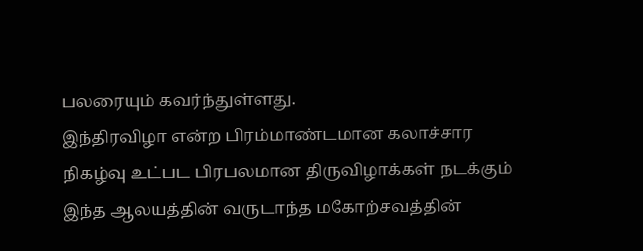பலரையும் கவர்ந்துள்ளது.
இந்திரவிழா என்ற பிரம்மாண்டமான கலாச்சார நிகழ்வு உட்பட பிரபலமான திருவிழாக்கள் நடக்கும் இந்த ஆலயத்தின் வருடாந்த மகோற்சவத்தின்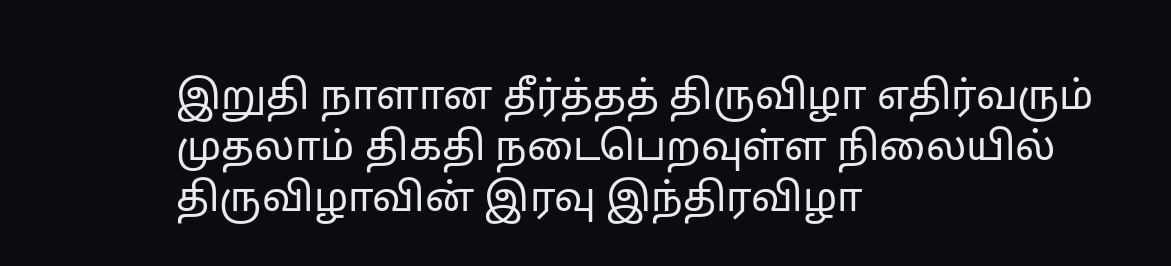இறுதி நாளான தீர்த்தத் திருவிழா எதிர்வரும் முதலாம் திகதி நடைபெறவுள்ள நிலையில் திருவிழாவின் இரவு இந்திரவிழா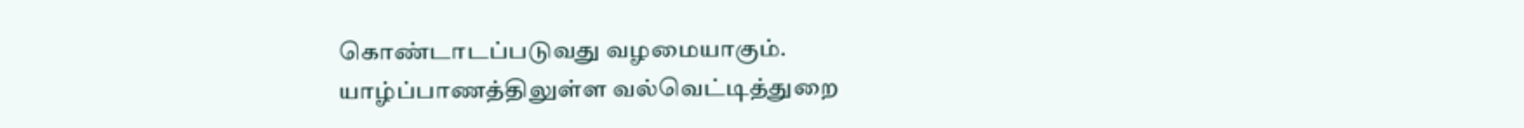கொண்டாடப்படுவது வழமையாகும்.
யாழ்ப்பாணத்திலுள்ள வல்வெட்டித்துறை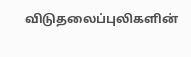விடுதலைப்புலிகளின்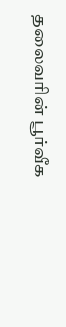தலைவரின் பூர்வீக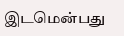இடமென்பது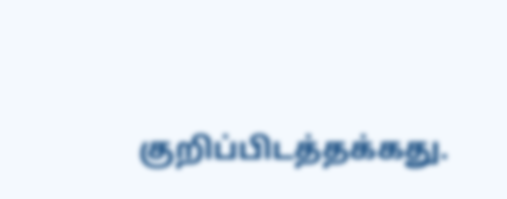குறிப்பிடத்தக்கது.